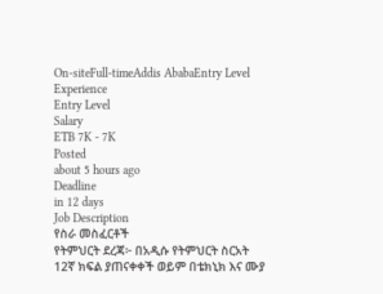On-siteFull-timeAddis AbabaEntry Level
Experience
Entry Level
Salary
ETB 7K - 7K
Posted
about 5 hours ago
Deadline
in 12 days
Job Description
የስራ መስፈርቶች
የትምህርት ደረጃ፦ በአዲሱ የትምህርት ስርአት 12ኛ ክፍል ያጠናቀቀች ወይም በቴክኒክ እና ሙያ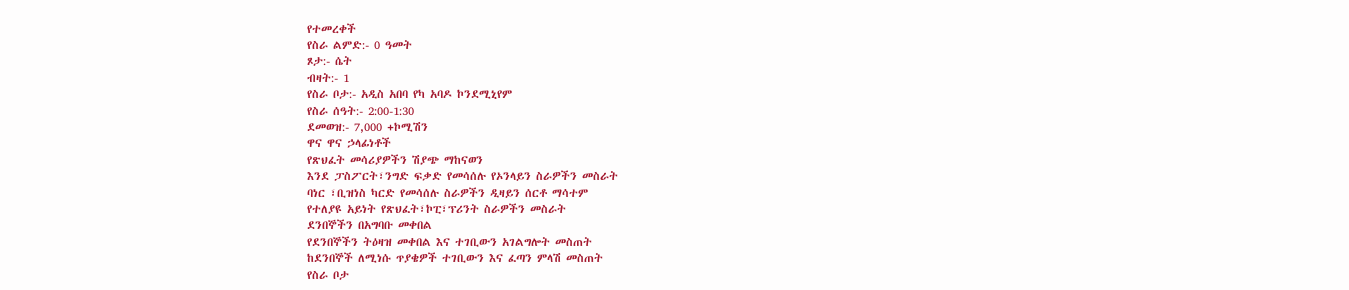የተመረቀች
የስራ ልምድ:- 0 ዓመት
ጾታ:- ሴት
ብዛት:- 1
የስራ ቦታ:- አዲስ አበባ የካ አባዶ ኮንደሚኒየም
የስራ ሰዓት:- 2:00-1:30
ደመወዝ:- 7,000 +ኮሚሽን
ዋና ዋና ኃላፊነቶች
የጽህፈት መሳሪያዎችን ሽያጭ ማከናወን
እንደ ፓስፖርት፣ንግድ ፍቃድ የመሳሰሉ የኦንላይን ስራዎችን መስራት
ባነር ፣ቢዝነስ ካርድ የመሳሰሉ ስራዎችን ዲዛይን ሰርቶ ማሳተም
የተለያዩ አይነት የጽህፈት፣ኮፒ፣ፕሪንት ስራዎችን መስራት
ደንበኞችን በአግባቡ መቀበል
የደንበኞችን ትዕዛዝ መቀበል እና ተገቢውን አገልግሎት መስጠት
ከደንበኞች ለሚነሱ ጥያቄዎች ተገቢውን እና ፈጣን ምላሽ መስጠት
የስራ ቦታ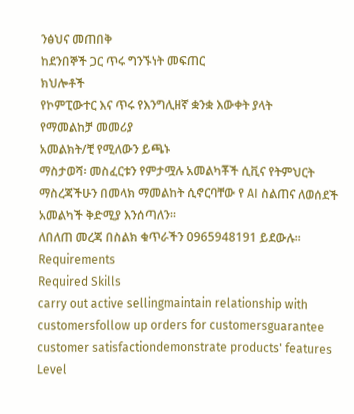ንፅህና መጠበቅ
ከደንበኞች ጋር ጥሩ ግንኙነት መፍጠር
ክህሎቶች
የኮምፒውተር እና ጥሩ የእንግሊዘኛ ቋንቋ እውቀት ያላት
የማመልከቻ መመሪያ
አመልክት/ቺ የሚለውን ይጫኑ
ማስታወሻ፡ መስፈርቱን የምታሟሉ አመልካቾች ሲቪና የትምህርት ማስረጃችሁን በመላክ ማመልከት ሲኖርባቸው የ AI ስልጠና ለወሰደች አመልካች ቅድሚያ እንሰጣለን።
ለበለጠ መረጃ በስልክ ቁጥራችን 0965948191 ይደውሉ፡፡
Requirements
Required Skills
carry out active sellingmaintain relationship with customersfollow up orders for customersguarantee customer satisfactiondemonstrate products' features
Level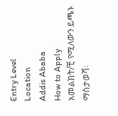Entry Level
Location
Addis Ababa
How to Apply
አመልክት/ቺ የሚለውን ይጫኑ
ማስታወሻ፡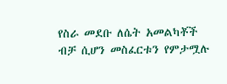የስራ መደቡ ለሴት አመልካቾች ብቻ ሲሆን መስፈርቱን የምታሟሉ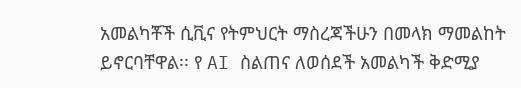አመልካቾች ሲቪና የትምህርት ማስረጃችሁን በመላክ ማመልከት ይኖርባቸዋል፡፡ የ AI ስልጠና ለወሰደች አመልካች ቅድሚያ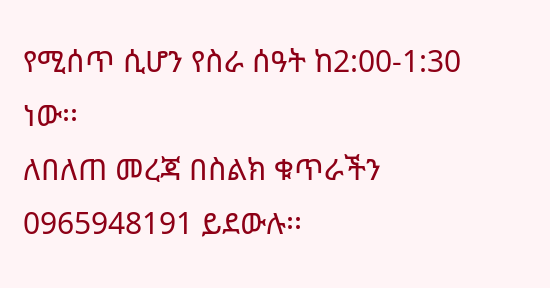የሚሰጥ ሲሆን የስራ ሰዓት ከ2:00-1:30 ነው፡፡
ለበለጠ መረጃ በስልክ ቁጥራችን 0965948191 ይደውሉ፡፡